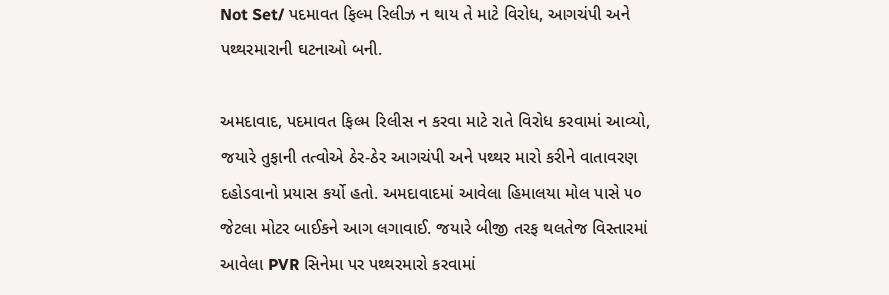Not Set/ પદમાવત ફિલ્મ રિલીઝ ન થાય તે માટે વિરોધ, આગચંપી અને પથ્થરમારાની ઘટનાઓ બની.

અમદાવાદ, પદમાવત ફિલ્મ રિલીસ ન કરવા માટે રાતે વિરોધ કરવામાં આવ્યો, જયારે તુફાની તત્વોએ ઠેર-ઠેર આગચંપી અને પથ્થર મારો કરીને વાતાવરણ દહોડવાનો પ્રયાસ કર્યો હતો. અમદાવાદમાં આવેલા હિમાલયા મોલ પાસે ૫૦ જેટલા મોટર બાઈકને આગ લગાવાઈ. જયારે બીજી તરફ થલતેજ વિસ્તારમાં આવેલા PVR સિનેમા પર પથ્થરમારો કરવામાં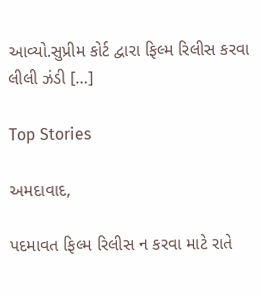આવ્યો.સુપ્રીમ કોર્ટ દ્વારા ફિલ્મ રિલીસ કરવા લીલી ઝંડી […]

Top Stories

અમદાવાદ,

પદમાવત ફિલ્મ રિલીસ ન કરવા માટે રાતે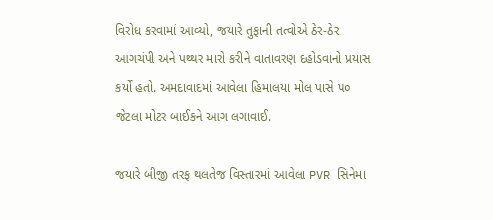વિરોધ કરવામાં આવ્યો, જયારે તુફાની તત્વોએ ઠેર-ઠેર આગચંપી અને પથ્થર મારો કરીને વાતાવરણ દહોડવાનો પ્રયાસ કર્યો હતો. અમદાવાદમાં આવેલા હિમાલયા મોલ પાસે ૫૦ જેટલા મોટર બાઈકને આગ લગાવાઈ.

જયારે બીજી તરફ થલતેજ વિસ્તારમાં આવેલા PVR સિનેમા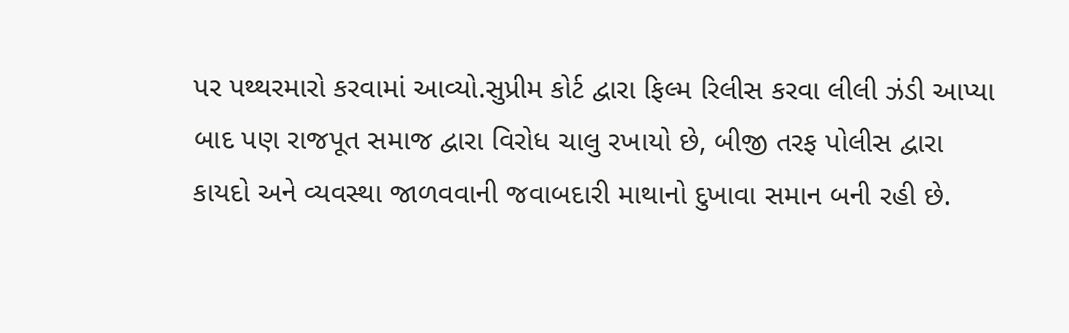પર પથ્થરમારો કરવામાં આવ્યો.સુપ્રીમ કોર્ટ દ્વારા ફિલ્મ રિલીસ કરવા લીલી ઝંડી આપ્યા બાદ પણ રાજપૂત સમાજ દ્વારા વિરોધ ચાલુ રખાયો છે, બીજી તરફ પોલીસ દ્વારા કાયદો અને વ્યવસ્થા જાળવવાની જવાબદારી માથાનો દુખાવા સમાન બની રહી છે.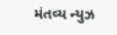મંતવ્ય ન્યુઝ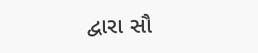દ્વારા સૌ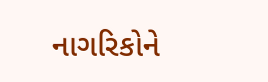નાગરિકોને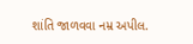શાંતિ જાળવવા નમ્ર અપીલ.